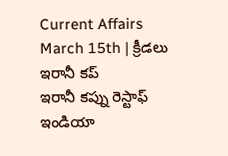Current Affairs March 15th | క్రీడలు
ఇరానీ కప్
ఇరానీ కప్ను రెస్టాఫ్ ఇండియా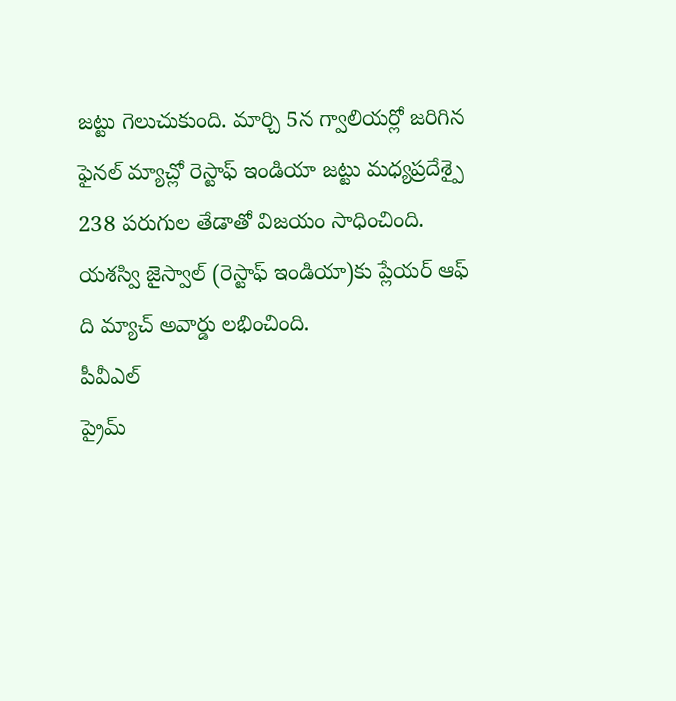జట్టు గెలుచుకుంది. మార్చి 5న గ్వాలియర్లో జరిగిన ఫైనల్ మ్యాచ్లో రెస్టాఫ్ ఇండియా జట్టు మధ్యప్రదేశ్పై 238 పరుగుల తేడాతో విజయం సాధించింది. యశస్వి జైస్వాల్ (రెస్టాఫ్ ఇండియా)కు ప్లేయర్ ఆఫ్ ది మ్యాచ్ అవార్డు లభించింది.
పీవీఎల్
ప్రైమ్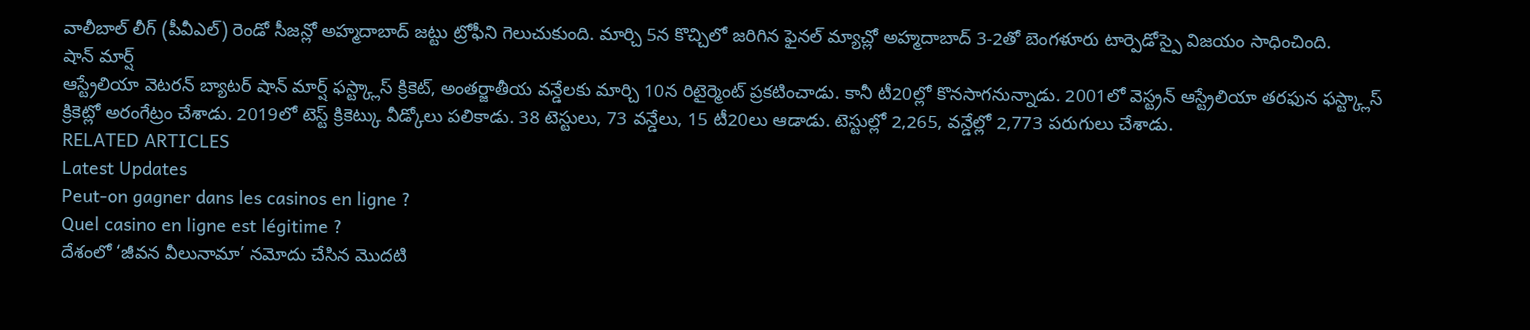వాలీబాల్ లీగ్ (పీవీఎల్) రెండో సీజన్లో అహ్మదాబాద్ జట్టు ట్రోఫీని గెలుచుకుంది. మార్చి 5న కొచ్చిలో జరిగిన ఫైనల్ మ్యాచ్లో అహ్మదాబాద్ 3-2తో బెంగళూరు టార్పెడోస్పై విజయం సాధించింది.
షాన్ మార్ష్
ఆస్ట్రేలియా వెటరన్ బ్యాటర్ షాన్ మార్ష్ ఫస్ట్క్లాస్ క్రికెట్, అంతర్జాతీయ వన్డేలకు మార్చి 10న రిటైర్మెంట్ ప్రకటించాడు. కానీ టీ20ల్లో కొనసాగనున్నాడు. 2001లో వెస్ట్రన్ ఆస్ట్రేలియా తరఫున ఫస్ట్క్లాస్ క్రికెట్లో అరంగేట్రం చేశాడు. 2019లో టెస్ట్ క్రికెట్కు వీడ్కోలు పలికాడు. 38 టెస్టులు, 73 వన్డేలు, 15 టీ20లు ఆడాడు. టెస్టుల్లో 2,265, వన్డేల్లో 2,773 పరుగులు చేశాడు.
RELATED ARTICLES
Latest Updates
Peut-on gagner dans les casinos en ligne ?
Quel casino en ligne est légitime ?
దేశంలో ‘జీవన వీలునామా’ నమోదు చేసిన మొదటి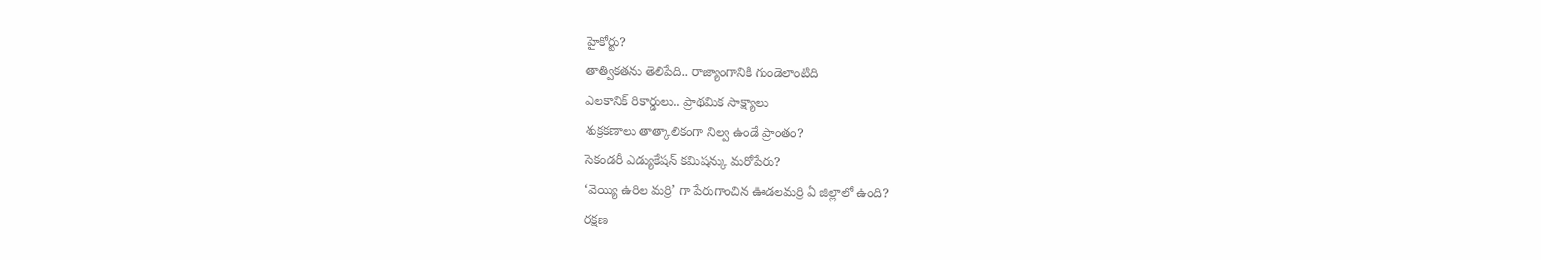హైకోర్టు?
తాత్వికతను తెలిపేది.. రాజ్యాంగానికి గుండెలాంటిది
ఎలకానిక్ రికార్డులు.. ప్రాథమిక సాక్ష్యాలు
శుక్రకణాలు తాత్కాలికంగా నిల్వ ఉండే ప్రాంతం?
సెకండరీ ఎడ్యుకేషన్ కమిషన్కు మరోపేరు?
‘వెయ్యి ఉరిల మర్రి’ గా పేరుగాంచిన ఊడలమర్రి ఏ జిల్లాలో ఉంది?
రక్షణ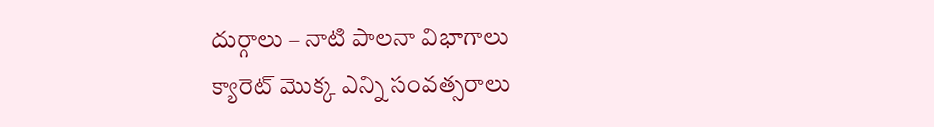దుర్గాలు – నాటి పాలనా విభాగాలు
క్యారెట్ మొక్క ఎన్ని సంవత్సరాలు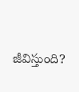జీవిస్తుంది?